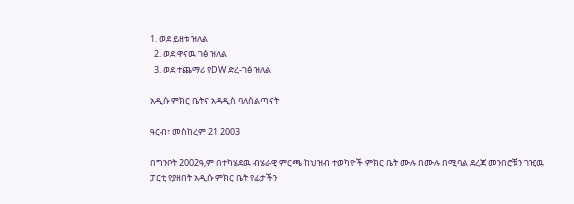1. ወደ ይዘቱ ዝለል
  2. ወደ ዋናዉ ገፅ ዝለል
  3. ወደ ተጨማሪ የDW ድረ-ገፅ ዝለል

አዲሱ ምክር ቤትና አዳዲስ ባለስልጣናት

ዓርብ፣ መስከረም 21 2003

በግንቦት 2002ዓ,ም በተካሄደዉ ብሄራዊ ምርጫ ከህዝብ ተወካዮች ምክር ቤት ሙሉ በሙሉ በሚባል ደረጃ መንበሮቹን ገዢዉ ፓርቲ የያዘበት አዲሱ ምክር ቤት የፊታችን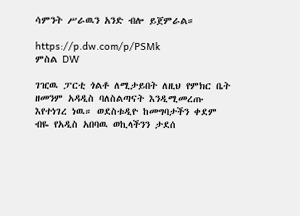ሳምንት ሥራዉን አንድ ብሎ ይጀምራል።

https://p.dw.com/p/PSMk
ምስል DW

ገዢዉ ፓርቲ ጎልቶ ለሚታይበት ለዚህ የምክር ቤት ዘመንም አዳዲስ ባለስልጣናት እንዲሚመረጡ እየተነገረ ነዉ። ወደስቱዲዮ ከመግባታችን ቀደም ብዬ የአዲስ አበባዉ ወኪላችንን ታደሰ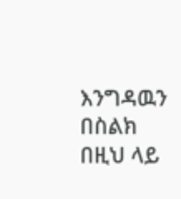እንግዳዉን በስልክ በዚህ ላይ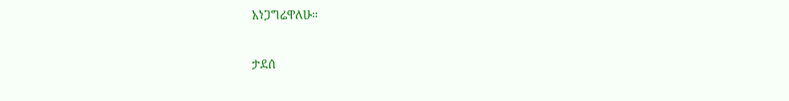አነጋግሬዋለሁ።

ታደሰ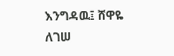እንግዳዉ፤ ሸዋዬ ለገሠ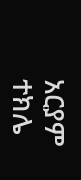አርያም ተክሌ